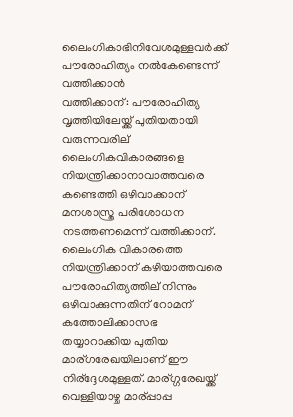ലൈംഗികാഭിനിവേശമുള്ളവര്‍ക്ക്‌ പൗരോഹിത്യം നല്‍കേണ്ടെന്ന്‌ വത്തിക്കാന്‍
വത്തിക്കാന്: പൗരോഹിത്യ വൃത്തിയിലേയ്ക്ക് പുതിയതായി വരുന്നവരില് ലൈംഗികവികാരങ്ങളെ നിയന്ത്രിക്കാനാവാത്തവരെ കണ്ടെത്തി ഒഴിവാക്കാന് മനശാസ്ത്ര പരിശോധന നടത്തണമെന്ന് വത്തിക്കാന്.
ലൈംഗിക വികാരത്തെ നിയന്ത്രിക്കാന് കഴിയാത്തവരെ പൗരോഹിത്യത്തില് നിന്നും ഒഴിവാക്കുന്നതിന് റോമന് കത്തോലിക്കാസഭ തയ്യാറാക്കിയ പുതിയ മാര്ഗരേഖയിലാണ് ഈ നിര്ദ്ദേശമുള്ളത്. മാര്ഗ്ഗരേഖയ്ക്ക് വെള്ളിയാഴ്ച മാര്പ്പാപ്പ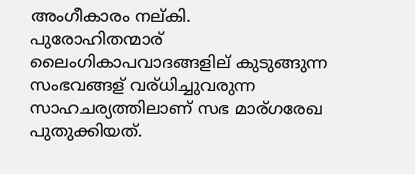അംഗീകാരം നല്കി.
പുരോഹിതന്മാര് ലൈംഗികാപവാദങ്ങളില് കുടുങ്ങുന്ന സംഭവങ്ങള് വര്ധിച്ചുവരുന്ന സാഹചര്യത്തിലാണ് സഭ മാര്ഗരേഖ പുതുക്കിയത്.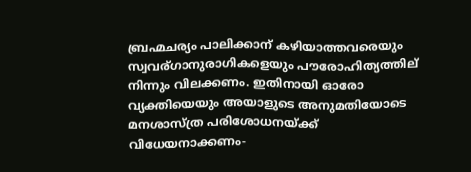ബ്രഹ്മചര്യം പാലിക്കാന് കഴിയാത്തവരെയും സ്വവര്ഗാനുരാഗികളെയും പൗരോഹിത്യത്തില് നിന്നും വിലക്കണം. ഇതിനായി ഓരോ വ്യക്തിയെയും അയാളുടെ അനുമതിയോടെ മനശാസ്ത്ര പരിശോധനയ്ക്ക് വിധേയനാക്കണം-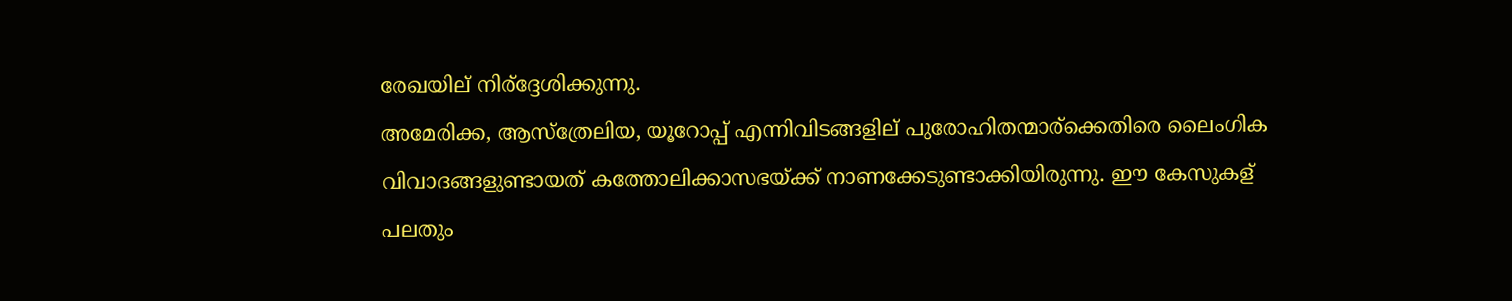രേഖയില് നിര്ദ്ദേശിക്കുന്നു.
അമേരിക്ക, ആസ്ത്രേലിയ, യൂറോപ്പ് എന്നിവിടങ്ങളില് പുരോഹിതന്മാര്ക്കെതിരെ ലൈംഗിക വിവാദങ്ങളുണ്ടായത് കത്തോലിക്കാസഭയ്ക്ക് നാണക്കേടുണ്ടാക്കിയിരുന്നു. ഈ കേസുകള് പലതും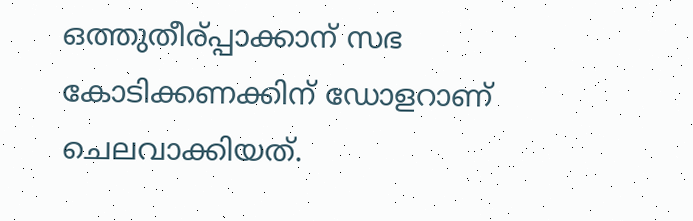ഒത്തുതീര്പ്പാക്കാന് സഭ കോടിക്കണക്കിന് ഡോളറാണ് ചെലവാക്കിയത്.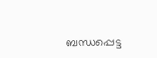ബന്ധപ്പെട്ട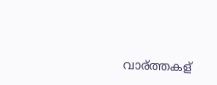വാര്ത്തകള്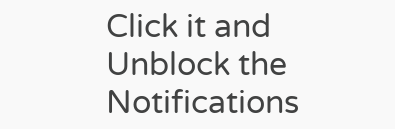Click it and Unblock the Notifications